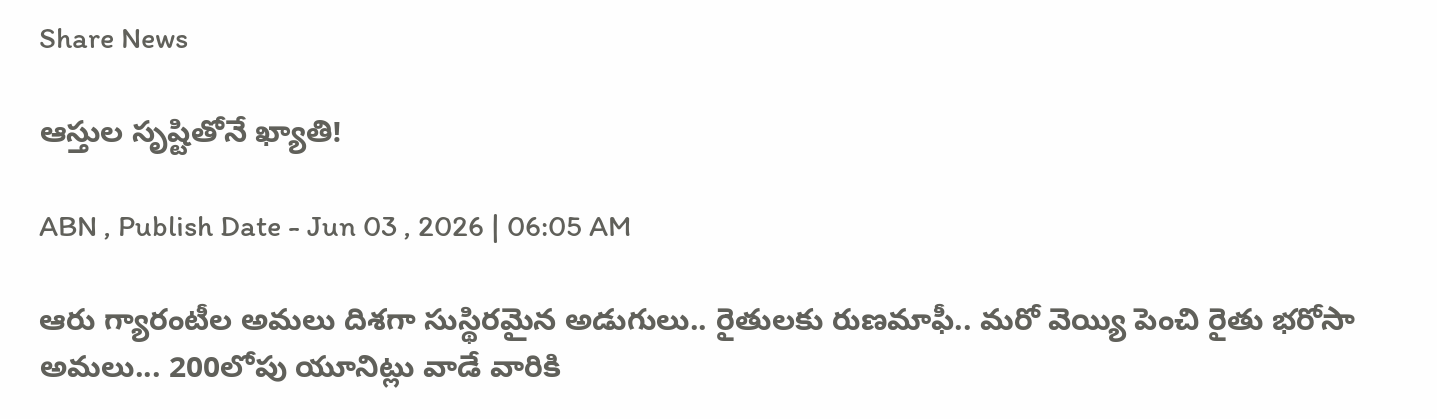Share News

ఆస్తుల సృష్టితోనే ఖ్యాతి!

ABN , Publish Date - Jun 03 , 2026 | 06:05 AM

ఆరు గ్యారంటీల అమలు దిశగా సుస్థిరమైన అడుగులు.. రైతులకు రుణమాఫీ.. మరో వెయ్యి పెంచి రైతు భరోసా అమలు... 200లోపు యూనిట్లు వాడే వారికి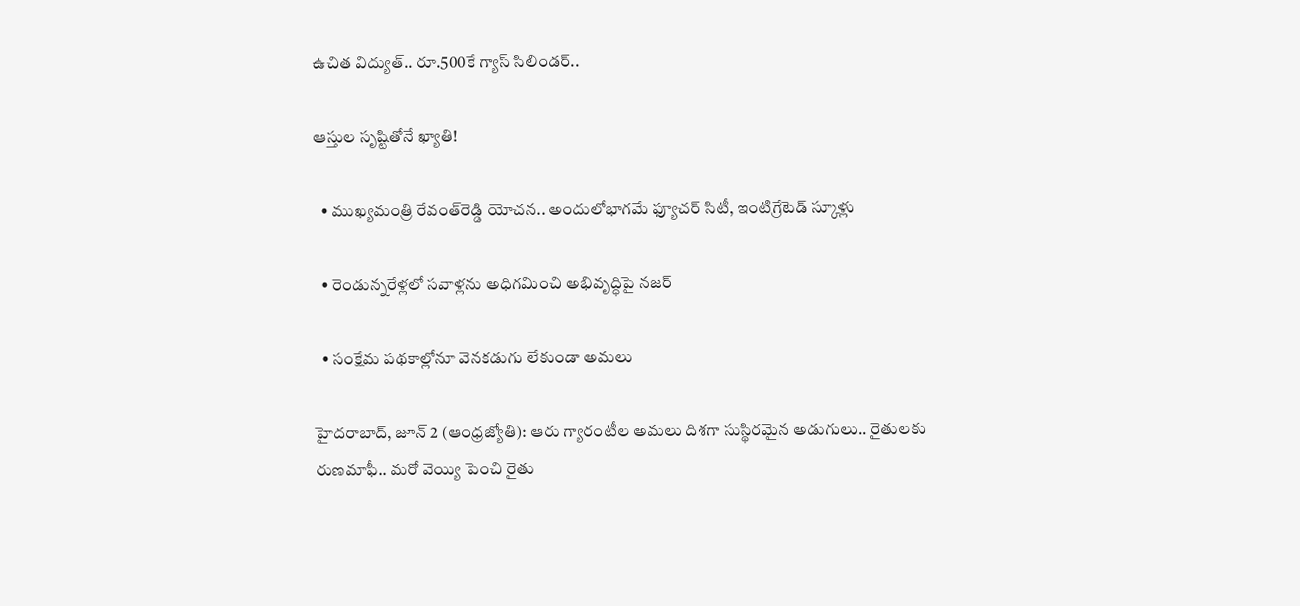ఉచిత విద్యుత్‌.. రూ.500కే గ్యాస్‌ సిలిండర్‌..

ఆస్తుల సృష్టితోనే ఖ్యాతి!

  • ముఖ్యమంత్రి రేవంత్‌రెడ్డి యోచన.. అందులోభాగమే ఫ్యూచర్‌ సిటీ, ఇంటిగ్రేటెడ్‌ స్కూళ్లు

  • రెండున్నరేళ్లలో సవాళ్లను అధిగమించి అభివృద్ధిపై నజర్‌

  • సంక్షేమ పథకాల్లోనూ వెనకడుగు లేకుండా అమలు

హైదరాబాద్‌, జూన్‌ 2 (ఆంధ్రజ్యోతి): ఆరు గ్యారంటీల అమలు దిశగా సుస్థిరమైన అడుగులు.. రైతులకు రుణమాఫీ.. మరో వెయ్యి పెంచి రైతు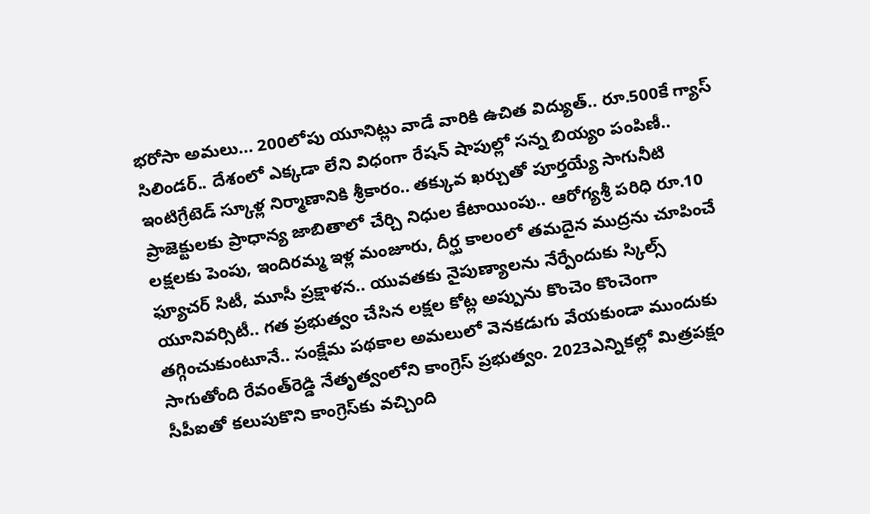భరోసా అమలు... 200లోపు యూనిట్లు వాడే వారికి ఉచిత విద్యుత్‌.. రూ.500కే గ్యాస్‌ సిలిండర్‌.. దేశంలో ఎక్కడా లేని విధంగా రేషన్‌ షాపుల్లో సన్న బియ్యం పంపిణీ.. ఇంటిగ్రేటెడ్‌ స్కూళ్ల నిర్మాణానికి శ్రీకారం.. తక్కువ ఖర్చుతో పూర్తయ్యే సాగునీటి ప్రాజెక్టులకు ప్రాధాన్య జాబితాలో చేర్చి నిధుల కేటాయింపు.. ఆరోగ్యశ్రీ పరిధి రూ.10 లక్షలకు పెంపు, ఇందిరమ్మ ఇళ్ల మంజూరు, దీర్ఘ కాలంలో తమదైన ముద్రను చూపించే ఫ్యూచర్‌ సిటీ, మూసీ ప్రక్షాళన.. యువతకు నైపుణ్యాలను నేర్పేందుకు స్కిల్స్‌ యూనివర్సిటీ.. గత ప్రభుత్వం చేసిన లక్షల కోట్ల అప్పును కొంచెం కొంచెంగా తగ్గించుకుంటూనే.. సంక్షేమ పథకాల అమలులో వెనకడుగు వేయకుండా ముందుకు సాగుతోంది రేవంత్‌రెడ్డి నేతృత్వంలోని కాంగ్రెస్‌ ప్రభుత్వం. 2023ఎన్నికల్లో మిత్రపక్షం సీపీఐతో కలుపుకొని కాంగ్రెస్‌కు వచ్చింది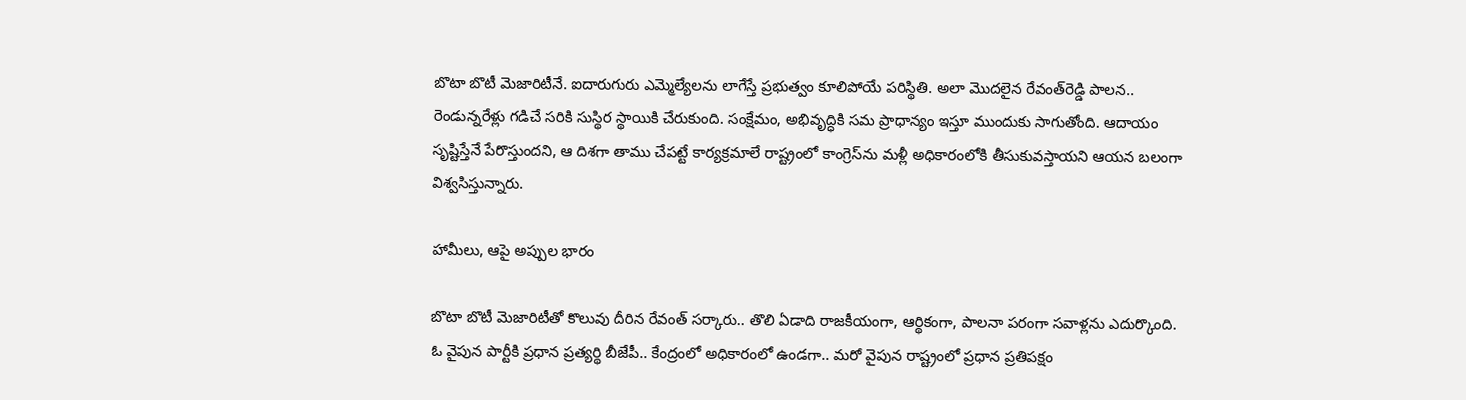బొటా బొటీ మెజారిటీనే. ఐదారుగురు ఎమ్మెల్యేలను లాగేస్తే ప్రభుత్వం కూలిపోయే పరిస్థితి. అలా మొదలైన రేవంత్‌రెడ్డి పాలన.. రెండున్నరేళ్లు గడిచే సరికి సుస్థిర స్థాయికి చేరుకుంది. సంక్షేమం, అభివృద్ధికి సమ ప్రాధాన్యం ఇస్తూ ముందుకు సాగుతోంది. ఆదాయం సృష్టిస్తేనే పేరొస్తుందని, ఆ దిశగా తాము చేపట్టే కార్యక్రమాలే రాష్ట్రంలో కాంగ్రెస్‌ను మళ్లీ అధికారంలోకి తీసుకువస్తాయని ఆయన బలంగా విశ్వసిస్తున్నారు.

హామీలు, ఆపై అప్పుల భారం

బొటా బొటీ మెజారిటీతో కొలువు దీరిన రేవంత్‌ సర్కారు.. తొలి ఏడాది రాజకీయంగా, ఆర్థికంగా, పాలనా పరంగా సవాళ్లను ఎదుర్కొంది. ఓ వైపున పార్టీకి ప్రధాన ప్రత్యర్థి బీజేపీ.. కేంద్రంలో అధికారంలో ఉండగా.. మరో వైపున రాష్ట్రంలో ప్రధాన ప్రతిపక్షం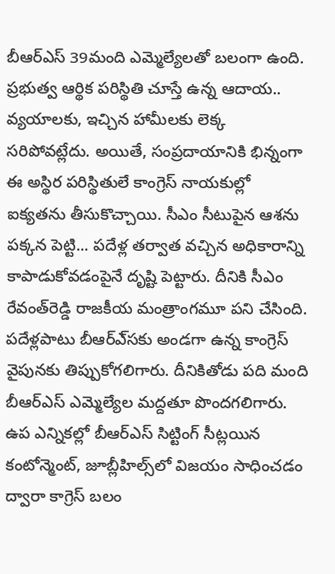బీఆర్‌ఎస్‌ 39మంది ఎమ్మెల్యేలతో బలంగా ఉంది. ప్రభుత్వ ఆర్థిక పరిస్థితి చూస్తే ఉన్న ఆదాయ.. వ్యయాలకు, ఇచ్చిన హామీలకు లెక్క సరిపోవట్లేదు. అయితే, సంప్రదాయానికి భిన్నంగా ఈ అస్థిర పరిస్థితులే కాంగ్రెస్‌ నాయకుల్లో ఐక్యతను తీసుకొచ్చాయి. సీఎం సీటుపైన ఆశను పక్కన పెట్టి... పదేళ్ల తర్వాత వచ్చిన అధికారాన్ని కాపాడుకోవడంపైనే దృష్టి పెట్టారు. దీనికి సీఎం రేవంత్‌రెడ్డి రాజకీయ మంత్రాంగమూ పని చేసింది. పదేళ్లపాటు బీఆర్‌ఎ్‌సకు అండగా ఉన్న కాంగ్రెస్‌ వైపునకు తిప్పుకోగలిగారు. దీనికితోడు పది మంది బీఆర్‌ఎస్‌ ఎమ్మెల్యేల మద్దతూ పొందగలిగారు. ఉప ఎన్నికల్లో బీఆర్‌ఎస్‌ సిట్టింగ్‌ సీట్లయిన కంటోన్మెంట్‌, జూబ్లీహిల్స్‌లో విజయం సాధించడం ద్వారా కాగ్రెస్‌ బలం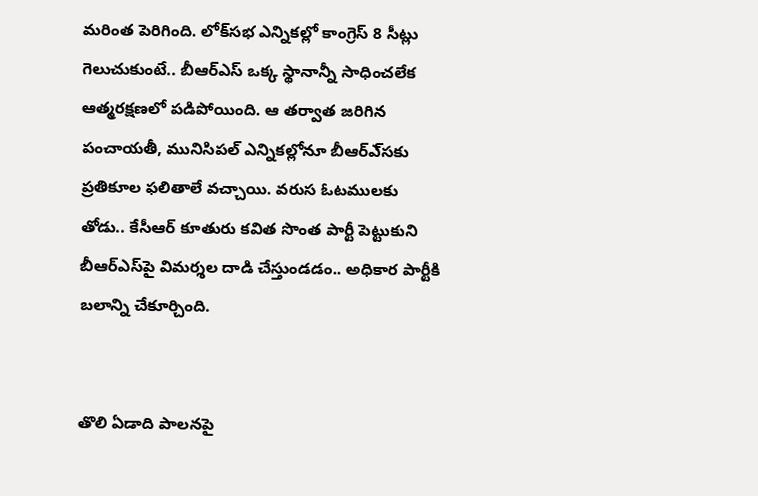మరింత పెరిగింది. లోక్‌సభ ఎన్నికల్లో కాంగ్రెస్‌ 8 సీట్లు గెలుచుకుంటే.. బీఆర్‌ఎస్‌ ఒక్క స్థానాన్నీ సాధించలేక ఆత్మరక్షణలో పడిపోయింది. ఆ తర్వాత జరిగిన పంచాయతీ, మునిసిపల్‌ ఎన్నికల్లోనూ బీఆర్‌ఎ్‌సకు ప్రతికూల ఫలితాలే వచ్చాయి. వరుస ఓటములకు తోడు.. కేసీఆర్‌ కూతురు కవిత సొంత పార్టీ పెట్టుకుని బీఆర్‌ఎస్‌పై విమర్శల దాడి చేస్తుండడం.. అధికార పార్టీకి బలాన్ని చేకూర్చింది.


తొలి ఏడాది పాలనపై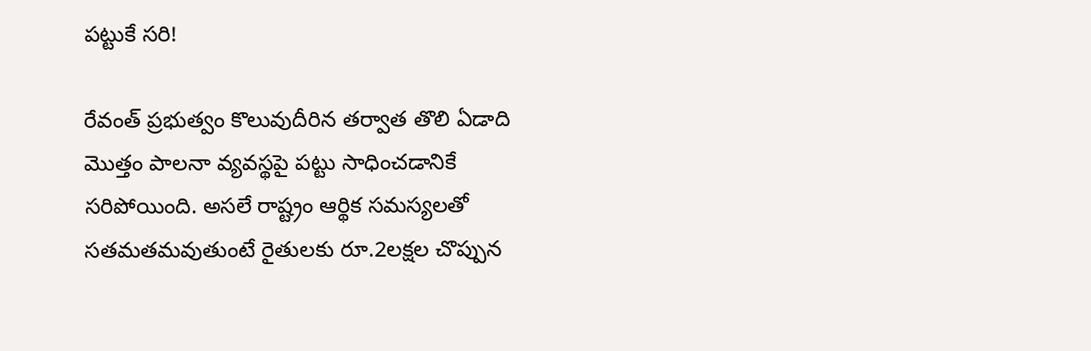పట్టుకే సరి!

రేవంత్‌ ప్రభుత్వం కొలువుదీరిన తర్వాత తొలి ఏడాది మొత్తం పాలనా వ్యవస్థపై పట్టు సాధించడానికే సరిపోయింది. అసలే రాష్ట్రం ఆర్థిక సమస్యలతో సతమతమవుతుంటే రైతులకు రూ.2లక్షల చొప్పున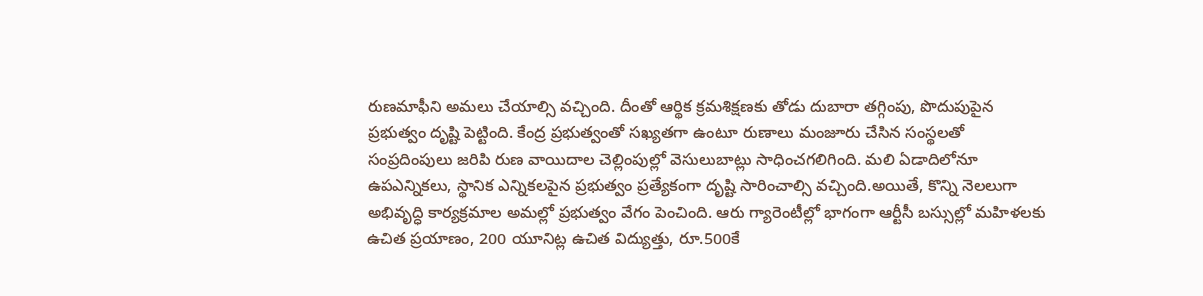రుణమాఫీని అమలు చేయాల్సి వచ్చింది. దీంతో ఆర్థిక క్రమశిక్షణకు తోడు దుబారా తగ్గింపు, పొదుపుపైన ప్రభుత్వం దృష్టి పెట్టింది. కేంద్ర ప్రభుత్వంతో సఖ్యతగా ఉంటూ రుణాలు మంజూరు చేసిన సంస్థలతో సంప్రదింపులు జరిపి రుణ వాయిదాల చెల్లింపుల్లో వెసులుబాట్లు సాధించగలిగింది. మలి ఏడాదిలోనూ ఉపఎన్నికలు, స్థానిక ఎన్నికలపైన ప్రభుత్వం ప్రత్యేకంగా దృష్టి సారించాల్సి వచ్చింది.అయితే, కొన్ని నెలలుగా అభివృద్ధి కార్యక్రమాల అమల్లో ప్రభుత్వం వేగం పెంచింది. ఆరు గ్యారెంటీల్లో భాగంగా ఆర్టీసీ బస్సుల్లో మహిళలకు ఉచిత ప్రయాణం, 200 యూనిట్ల ఉచిత విద్యుత్తు, రూ.500కే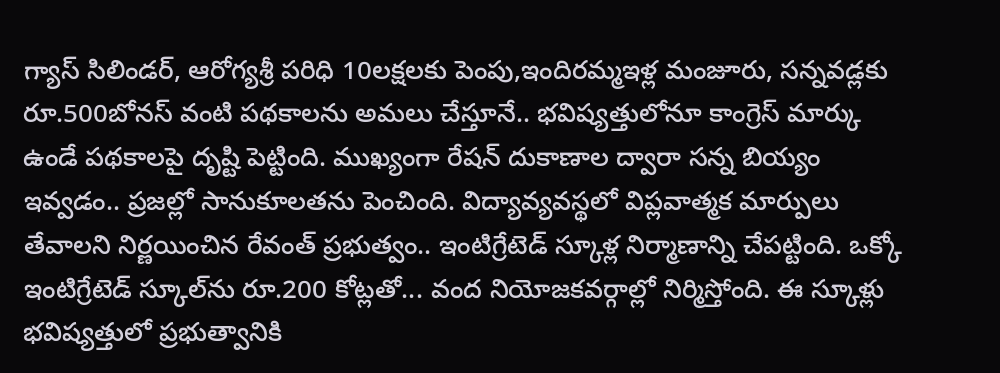గ్యాస్‌ సిలిండర్‌, ఆరోగ్యశ్రీ పరిధి 10లక్షలకు పెంపు,ఇందిరమ్మఇళ్ల మంజూరు, సన్నవడ్లకు రూ.500బోనస్‌ వంటి పథకాలను అమలు చేస్తూనే.. భవిష్యత్తులోనూ కాంగ్రెస్‌ మార్కు ఉండే పథకాలపై దృష్టి పెట్టింది. ముఖ్యంగా రేషన్‌ దుకాణాల ద్వారా సన్న బియ్యం ఇవ్వడం.. ప్రజల్లో సానుకూలతను పెంచింది. విద్యావ్యవస్థలో విప్లవాత్మక మార్పులు తేవాలని నిర్ణయించిన రేవంత్‌ ప్రభుత్వం.. ఇంటిగ్రేటెడ్‌ స్కూళ్ల నిర్మాణాన్ని చేపట్టింది. ఒక్కో ఇంటిగ్రేటెడ్‌ స్కూల్‌ను రూ.200 కోట్లతో... వంద నియోజకవర్గాల్లో నిర్మిస్తోంది. ఈ స్కూళ్లు భవిష్యత్తులో ప్రభుత్వానికి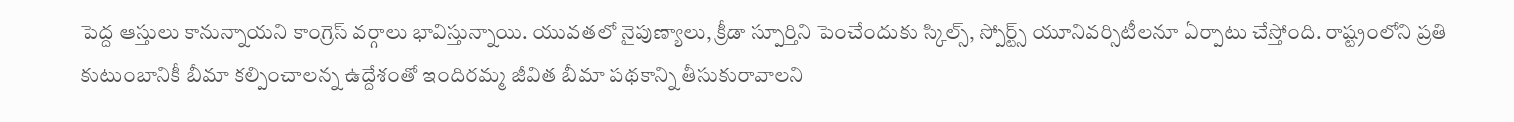పెద్ద ఆస్తులు కానున్నాయని కాంగ్రెస్‌ వర్గాలు భావిస్తున్నాయి. యువతలో నైపుణ్యాలు, క్రీడా స్పూర్తిని పెంచేందుకు స్కిల్స్‌, స్పోర్ట్స్‌ యూనివర్సిటీలనూ ఏర్పాటు చేస్తోంది. రాష్ట్రంలోని ప్రతి కుటుంబానికీ బీమా కల్పించాలన్న ఉద్దేశంతో ఇందిరమ్మ జీవిత బీమా పథకాన్ని తీసుకురావాలని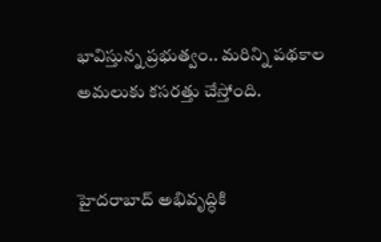భావిస్తున్న ప్రభుత్వం.. మరిన్ని పథకాల అమలుకు కసరత్తు చేస్తోంది.


హైదరాబాద్‌ అభివృద్ధికి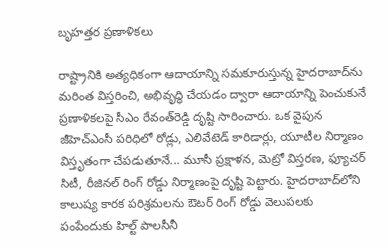బృహత్తర ప్రణాళికలు

రాష్ట్రానికి అత్యధికంగా ఆదాయాన్ని సమకూరుస్తున్న హైదరాబాద్‌ను మరింత విస్తరించి, అభివృద్ధి చేయడం ద్వారా ఆదాయాన్ని పెంచుకునే ప్రణాళికలపై సీఎం రేవంత్‌రెడ్డి దృష్టి సారించారు. ఒక వైపున జీహెచ్‌ఎంసీ పరిధిలో రోడ్లు, ఎలివేటెడ్‌ కారిడార్లు, యూటీల నిర్మాణం విస్తృతంగా చేపడుతూనే... మూసీ ప్రక్షాళన, మెట్రో విస్తరణ, ఫ్యూచర్‌ సిటీ, రీజినల్‌ రింగ్‌ రోడ్డు నిర్మాణంపై దృష్టి పెట్టారు. హైదరాబాద్‌లోని కాలుష్య కారక పరిశ్రమలను ఔటర్‌ రింగ్‌ రోడ్డు వెలుపలకు పంపేందుకు హిల్ట్‌ పాలసీనీ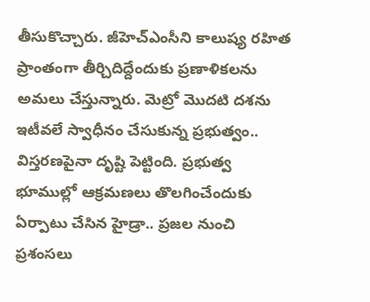తీసుకొచ్చారు. జీహెచ్‌ఎంసీని కాలుష్య రహిత ప్రాంతంగా తీర్చిదిద్దేందుకు ప్రణాళికలను అమలు చేస్తున్నారు. మెట్రో మొదటి దశను ఇటీవలే స్వాధీనం చేసుకున్న ప్రభుత్వం.. విస్తరణపైనా దృష్టి పెట్టింది. ప్రభుత్వ భూముల్లో ఆక్రమణలు తొలగించేందుకు ఏర్పాటు చేసిన హైడ్రా.. ప్రజల నుంచి ప్రశంసలు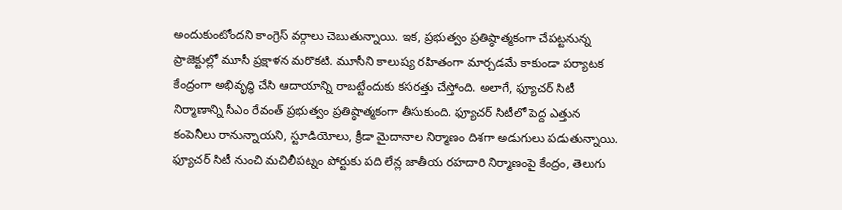అందుకుంటోందని కాంగ్రెస్‌ వర్గాలు చెబుతున్నాయి. ఇక, ప్రభుత్వం ప్రతిష్ఠాత్మకంగా చేపట్టనున్న ప్రాజెక్టుల్లో మూసీ ప్రక్షాళన మరొకటి. మూసీని కాలుష్య రహితంగా మార్చడమే కాకుండా పర్యాటక కేంద్రంగా అభివృద్ధి చేసి ఆదాయాన్ని రాబట్టేందుకు కసరత్తు చేస్తోంది. అలాగే, ఫ్యూచర్‌ సిటీ నిర్మాణాన్ని సీఎం రేవంత్‌ ప్రభుత్వం ప్రతిష్ఠాత్మకంగా తీసుకుంది. ఫ్యూచర్‌ సిటీలో పెద్ద ఎత్తున కంపెనీలు రానున్నాయని, స్టూడియోలు, క్రీడా మైదానాల నిర్మాణం దిశగా అడుగులు పడుతున్నాయి. ఫ్యూచర్‌ సిటీ నుంచి మచిలీపట్నం పోర్టుకు పది లేన్ల జాతీయ రహదారి నిర్మాణంపై కేంద్రం, తెలుగు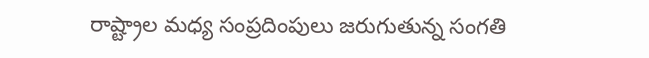రాష్ట్రాల మధ్య సంప్రదింపులు జరుగుతున్న సంగతి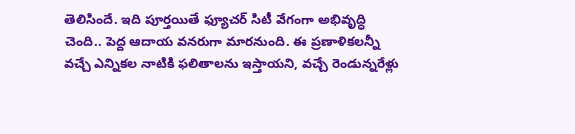తెలిసిందే. ఇది పూర్తయితే ఫ్యూచర్‌ సిటీ వేగంగా అభివృద్ధి చెంది.. పెద్ద ఆదాయ వనరుగా మారనుంది. ఈ ప్రణాళికలన్నీ వచ్చే ఎన్నికల నాటికి ఫలితాలను ఇస్తాయని, వచ్చే రెండున్నరేళ్లు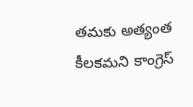తమకు అత్యంత కీలకమని కాంగ్రెస్‌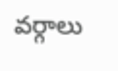వర్గాలు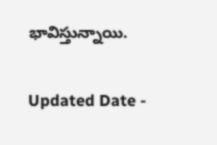భావిస్తున్నాయి.

Updated Date -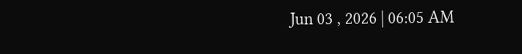Jun 03 , 2026 | 06:05 AM